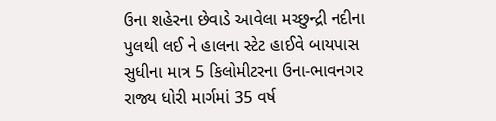ઉના શહેરના છેવાડે આવેલા મચ્છુન્દ્રી નદીના પુલથી લઈ ને હાલના સ્ટેટ હાઈવે બાયપાસ સુધીના માત્ર 5 કિલોમીટરના ઉના-ભાવનગર રાજ્ય ધોરી માર્ગમાં 35 વર્ષ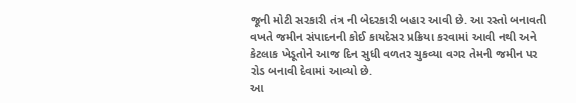જૂની મોટી સરકારી તંત્ર ની બેદરકારી બહાર આવી છે. આ રસ્તો બનાવતી વખતે જમીન સંપાદનની કોઈ કાયદેસર પ્રક્રિયા કરવામાં આવી નથી અને કેટલાક ખેડૂતોને આજ દિન સુધી વળતર ચુકવ્યા વગર તેમની જમીન પર રોડ બનાવી દેવામાં આવ્યો છે.
આ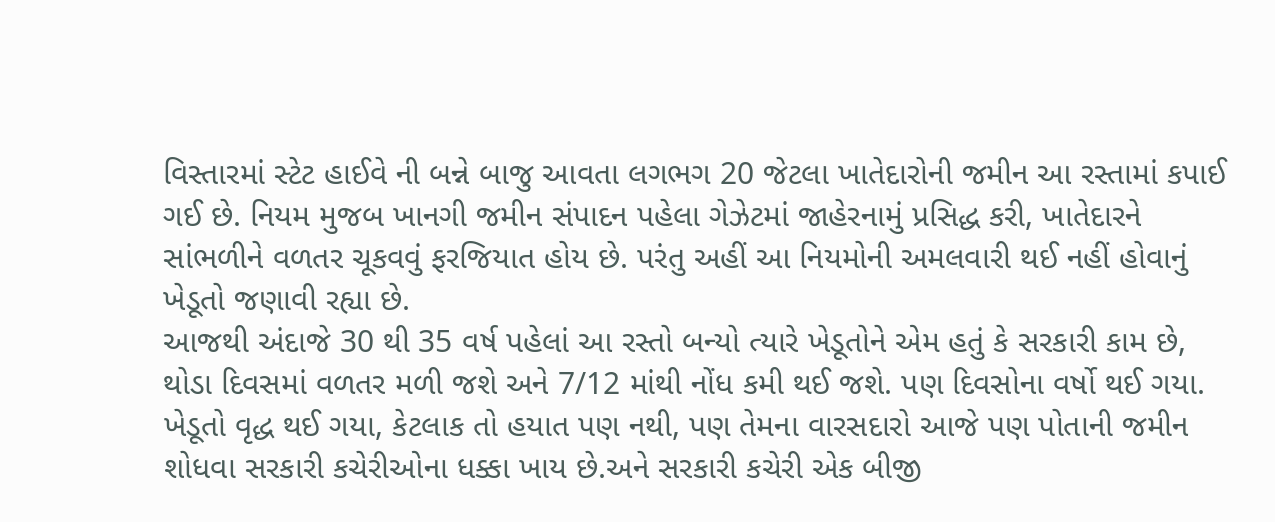વિસ્તારમાં સ્ટેટ હાઈવે ની બન્ને બાજુ આવતા લગભગ 20 જેટલા ખાતેદારોની જમીન આ રસ્તામાં કપાઈ ગઈ છે. નિયમ મુજબ ખાનગી જમીન સંપાદન પહેલા ગેઝેટમાં જાહેરનામું પ્રસિદ્ધ કરી, ખાતેદારને સાંભળીને વળતર ચૂકવવું ફરજિયાત હોય છે. પરંતુ અહીં આ નિયમોની અમલવારી થઈ નહીં હોવાનું ખેડૂતો જણાવી રહ્યા છે.
આજથી અંદાજે 30 થી 35 વર્ષ પહેલાં આ રસ્તો બન્યો ત્યારે ખેડૂતોને એમ હતું કે સરકારી કામ છે, થોડા દિવસમાં વળતર મળી જશે અને 7/12 માંથી નોંધ કમી થઈ જશે. પણ દિવસોના વર્ષો થઈ ગયા. ખેડૂતો વૃદ્ધ થઈ ગયા, કેટલાક તો હયાત પણ નથી, પણ તેમના વારસદારો આજે પણ પોતાની જમીન શોધવા સરકારી કચેરીઓના ધક્કા ખાય છે.અને સરકારી કચેરી એક બીજી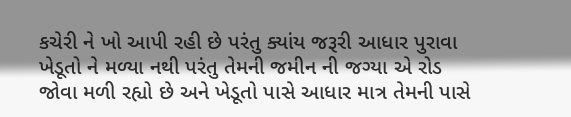કચેરી ને ખો આપી રહી છે પરંતુ ક્યાંય જરૂરી આધાર પુરાવા ખેડૂતો ને મળ્યા નથી પરંતુ તેમની જમીન ની જગ્યા એ રોડ જોવા મળી રહ્યો છે અને ખેડૂતો પાસે આધાર માત્ર તેમની પાસે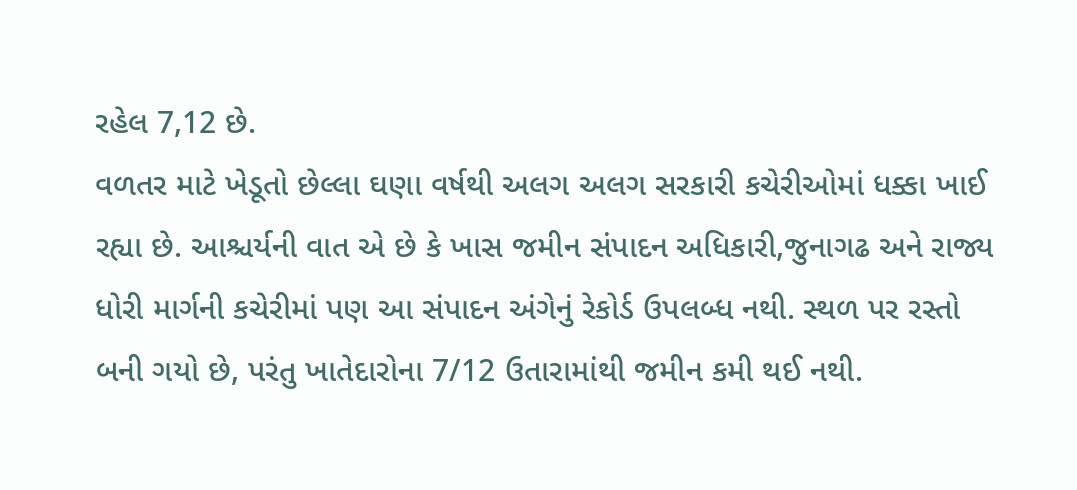રહેલ 7,12 છે.
વળતર માટે ખેડૂતો છેલ્લા ઘણા વર્ષથી અલગ અલગ સરકારી કચેરીઓમાં ધક્કા ખાઈ રહ્યા છે. આશ્ચર્યની વાત એ છે કે ખાસ જમીન સંપાદન અધિકારી,જુનાગઢ અને રાજ્ય ધોરી માર્ગની કચેરીમાં પણ આ સંપાદન અંગેનું રેકોર્ડ ઉપલબ્ધ નથી. સ્થળ પર રસ્તો બની ગયો છે, પરંતુ ખાતેદારોના 7/12 ઉતારામાંથી જમીન કમી થઈ નથી.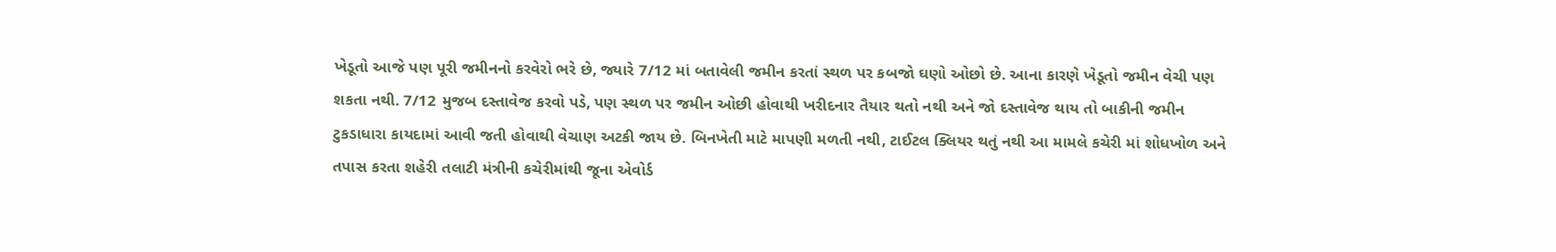ખેડૂતો આજે પણ પૂરી જમીનનો કરવેરો ભરે છે, જ્યારે 7/12 માં બતાવેલી જમીન કરતાં સ્થળ પર કબજો ઘણો ઓછો છે. આના કારણે ખેડૂતો જમીન વેચી પણ શકતા નથી. 7/12 મુજબ દસ્તાવેજ કરવો પડે, પણ સ્થળ પર જમીન ઓછી હોવાથી ખરીદનાર તૈયાર થતો નથી અને જો દસ્તાવેજ થાય તો બાકીની જમીન ટુકડાધારા કાયદામાં આવી જતી હોવાથી વેચાણ અટકી જાય છે. બિનખેતી માટે માપણી મળતી નથી, ટાઈટલ ક્લિયર થતું નથી આ મામલે કચેરી માં શોધખોળ અને તપાસ કરતા શહેરી તલાટી મંત્રીની કચેરીમાંથી જૂના એવોર્ડ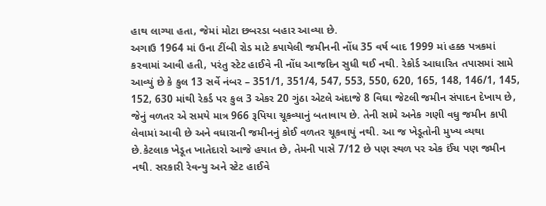હાથ લાગ્યા હતા, જેમાં મોટા છબરડા બહાર આવ્યા છે.
અગાઉ 1964 માં ઉના ટીંબી રોડ માટે કપાયેલી જમીનની નોંધ 35 વર્ષ બાદ 1999 માં હક્ક પત્રકમાં કરવામાં આવી હતી, પરંતુ સ્ટેટ હાઈવે ની નોંધ આજદિન સુધી થઈ નથી. રેકોર્ડ આધારિત તપાસમાં સામે આવ્યું છે કે કુલ 13 સર્વે નંબર – 351/1, 351/4, 547, 553, 550, 620, 165, 148, 146/1, 145, 152, 630 માંથી રેકર્ડ પર કુલ 3 એકર 20 ગુંઠા એટલે અંદાજે 8 વિઘા જેટલી જમીન સંપાદન દેખાય છે, જેનું વળતર એ સમયે માત્ર 966 રૂપિયા ચૂકવ્યાનું બતાવાય છે. તેની સામે અનેક ગણી વધુ જમીન કાપી લેવામાં આવી છે અને વધારાની જમીનનું કોઈ વળતર ચૂકવાયું નથી. આ જ ખેડૂતોની મુખ્ય વ્યથા છે.કેટલાક ખેડૂત ખાતેદારો આજે હયાત છે, તેમની પાસે 7/12 છે પણ સ્થળ પર એક ઈંચ પણ જમીન નથી. સરકારી રેવન્યુ અને સ્ટેટ હાઈવે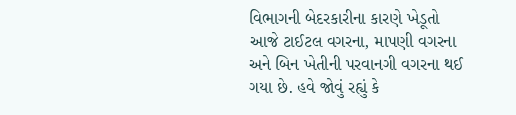વિભાગની બેદરકારીના કારણે ખેડૂતો આજે ટાઈટલ વગરના, માપણી વગરના અને બિન ખેતીની પરવાનગી વગરના થઈ ગયા છે. હવે જોવું રહ્યું કે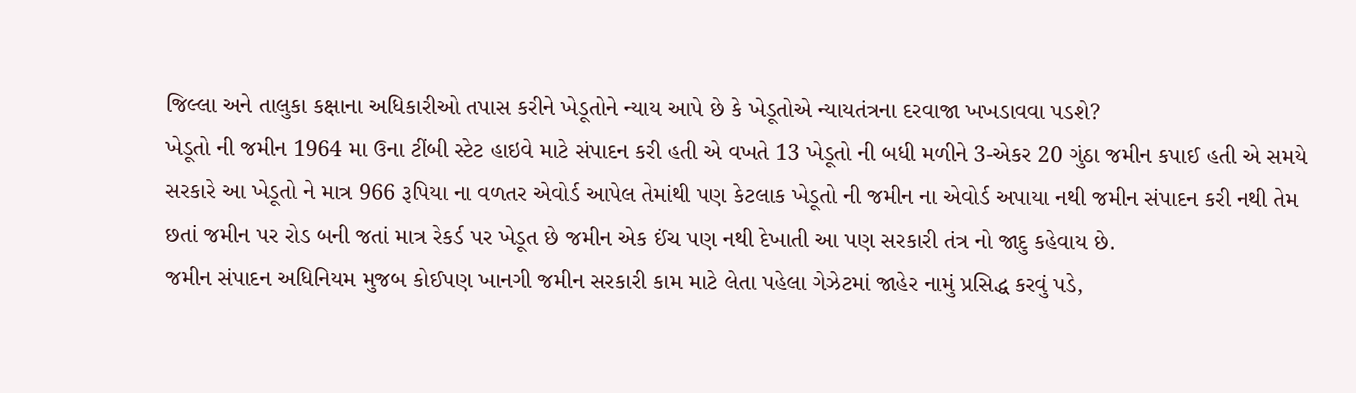જિલ્લા અને તાલુકા કક્ષાના અધિકારીઓ તપાસ કરીને ખેડૂતોને ન્યાય આપે છે કે ખેડૂતોએ ન્યાયતંત્રના દરવાજા ખખડાવવા પડશે?
ખેડૂતો ની જમીન 1964 મા ઉના ટીંબી સ્ટેટ હાઇવે માટે સંપાદન કરી હતી એ વખતે 13 ખેડૂતો ની બધી મળીને 3-એકર 20 ગુંઠા જમીન કપાઈ હતી એ સમયે સરકારે આ ખેડૂતો ને માત્ર 966 રૂપિયા ના વળતર એવોર્ડ આપેલ તેમાંથી પણ કેટલાક ખેડૂતો ની જમીન ના એવોર્ડ અપાયા નથી જમીન સંપાદન કરી નથી તેમ છતાં જમીન પર રોડ બની જતાં માત્ર રેકર્ડ પર ખેડૂત છે જમીન એક ઈંચ પણ નથી દેખાતી આ પણ સરકારી તંત્ર નો જાદુ કહેવાય છે.
જમીન સંપાદન અધિનિયમ મુજબ કોઈપણ ખાનગી જમીન સરકારી કામ માટે લેતા પહેલા ગેઝેટમાં જાહેર નામું પ્રસિદ્ધ કરવું પડે,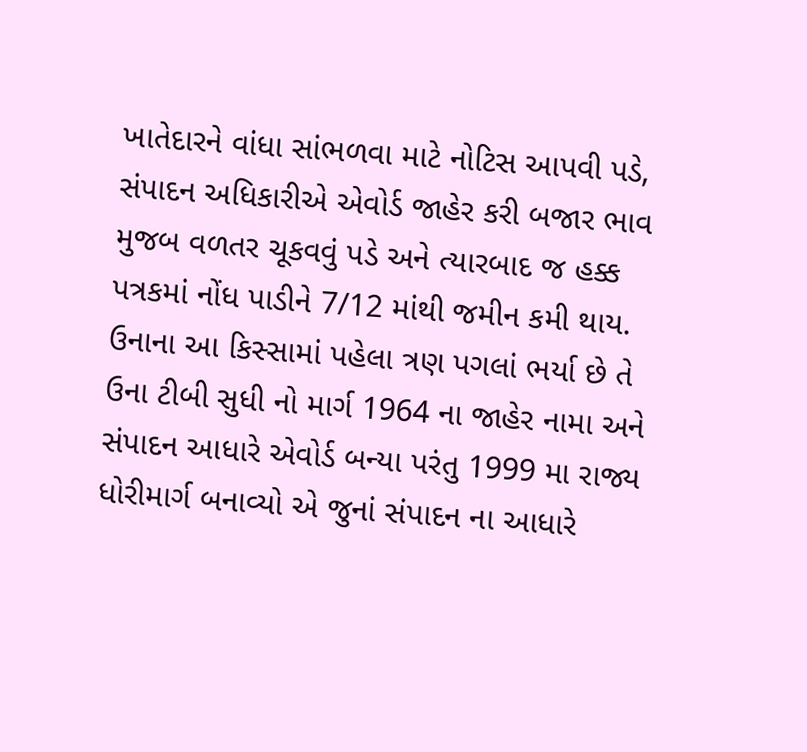ખાતેદારને વાંધા સાંભળવા માટે નોટિસ આપવી પડે, સંપાદન અધિકારીએ એવોર્ડ જાહેર કરી બજાર ભાવ મુજબ વળતર ચૂકવવું પડે અને ત્યારબાદ જ હક્ક પત્રકમાં નોંધ પાડીને 7/12 માંથી જમીન કમી થાય. ઉનાના આ કિસ્સામાં પહેલા ત્રણ પગલાં ભર્યા છે તે ઉના ટીબી સુધી નો માર્ગ 1964 ના જાહેર નામા અને સંપાદન આધારે એવોર્ડ બન્યા પરંતુ 1999 મા રાજ્ય ધોરીમાર્ગ બનાવ્યો એ જુનાં સંપાદન ના આધારે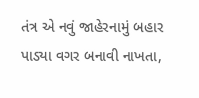તંત્ર એ નવું જાહેરનામું બહાર પાડ્યા વગર બનાવી નાખતા,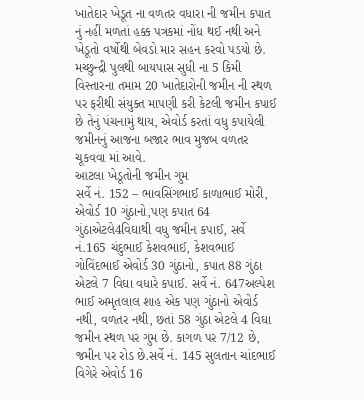ખાતેદાર ખેડૂત ના વળતર વધારા ની જમીન કપાત નું નહીં મળતાં હક્ક પત્રકમાં નોંધ થઈ નથી અને ખેડૂતો વર્ષોથી બેવડો માર સહન કરવો પડયો છે. મચ્છુન્દ્રી પુલથી બાયપાસ સુધી ના 5 કિમી વિસ્તારના તમામ 20 ખાતેદારોની જમીન ની સ્થળ પર ફરીથી સંયુક્ત માપણી કરી કેટલી જમીન કપાઈ છે તેનું પંચનામું થાય, એવોર્ડ કરતાં વધુ કપાયેલી જમીનનું આજના બજાર ભાવ મુજબ વળતર ચૂકવવા માં આવે.
આટલા ખેડૂતોની જમીન ગુમ
સર્વે નં. 152 – ભાવસિંગભાઈ કાળાભાઈ મોરી, એવોર્ડ 10 ગુંઠાનો,પણ કપાત 64 ગુંઠાએટલે4વિઘાથી વધુ જમીન કપાઈ, સર્વે નં.165 ચંદુભાઈ કેશવભાઈ, કેશવભાઈ ગોવિંદભાઈ એવોર્ડ 30 ગુંઠાનો, કપાત 88 ગુંઠા એટલે 7 વિઘા વધારે કપાઈ. સર્વે નં. 647અલ્પેશ ભાઈ અમૃતલાલ શાહ એક પણ ગુંઠાનો એવોર્ડ નથી, વળતર નથી, છતાં 58 ગુંઠા એટલે 4 વિઘા જમીન સ્થળ પર ગુમ છે. કાગળ પર 7/12 છે, જમીન પર રોડ છે.સર્વે નં. 145 સુલતાન ચાંદભાઈ વિગેરે એવોર્ડ 16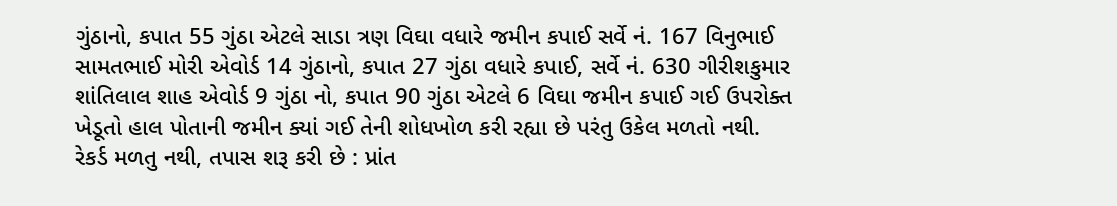ગુંઠાનો, કપાત 55 ગુંઠા એટલે સાડા ત્રણ વિઘા વધારે જમીન કપાઈ સર્વે નં. 167 વિનુભાઈ સામતભાઈ મોરી એવોર્ડ 14 ગુંઠાનો, કપાત 27 ગુંઠા વધારે કપાઈ, સર્વે નં. 630 ગીરીશકુમાર શાંતિલાલ શાહ એવોર્ડ 9 ગુંઠા નો, કપાત 90 ગુંઠા એટલે 6 વિઘા જમીન કપાઈ ગઈ ઉપરોક્ત ખેડૂતો હાલ પોતાની જમીન ક્યાં ગઈ તેની શોધખોળ કરી રહ્યા છે પરંતુ ઉકેલ મળતો નથી.
રેકર્ડ મળતુ નથી, તપાસ શરૂ કરી છે : પ્રાંત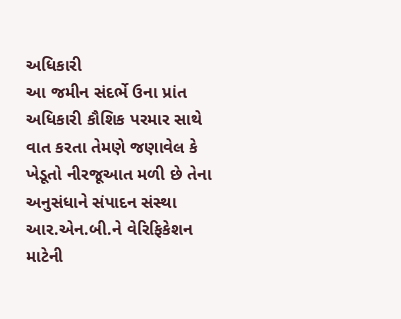અધિકારી
આ જમીન સંદર્ભે ઉના પ્રાંત અધિકારી કૌશિક પરમાર સાથે વાત કરતા તેમણે જણાવેલ કે ખેડૂતો નીરજૂઆત મળી છે તેના અનુસંધાને સંપાદન સંસ્થા આર.એન.બી.ને વેરિફિકેશન માટેની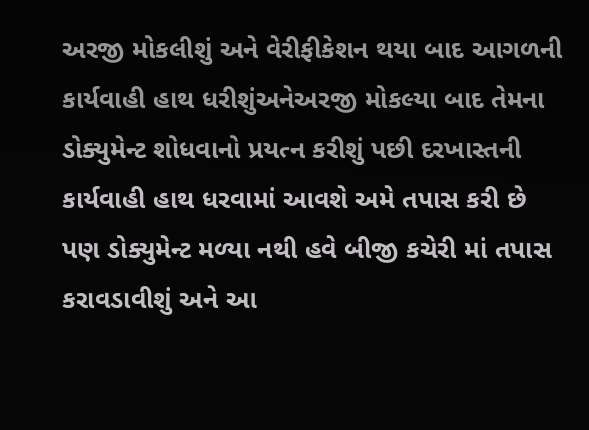અરજી મોકલીશું અને વેરીફીકેશન થયા બાદ આગળની કાર્યવાહી હાથ ધરીશુંઅનેઅરજી મોકલ્યા બાદ તેમના ડોક્યુમેન્ટ શોધવાનો પ્રયત્ન કરીશું પછી દરખાસ્તની કાર્યવાહી હાથ ધરવામાં આવશે અમે તપાસ કરી છે પણ ડોક્યુમેન્ટ મળ્યા નથી હવે બીજી કચેરી માં તપાસ કરાવડાવીશું અને આ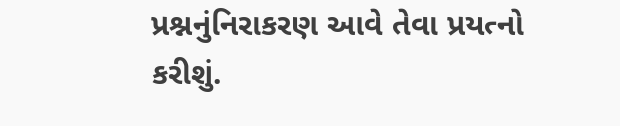પ્રશ્નનુંનિરાકરણ આવે તેવા પ્રયત્નો કરીશું.